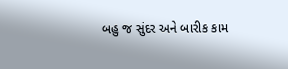બહુ જ સુંદર અને બારીક કામ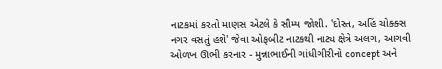નાટકમાં કરતો માણસ એટલે કે સૌમ્ય જોશી. 'દોસ્ત, અહિં ચોક્ક્સ નગર વસતું હશે' જેવા ઓફબીટ નાટકથી નાટ્ય ક્ષેત્રે અલગ, આગવી ઓળખ ઊભી કરનાર - મુન્નાભાઈની ગાંધીગીરીનો concept અને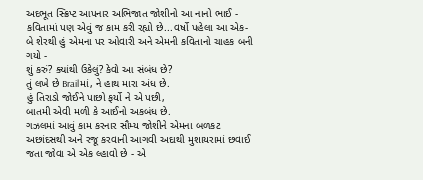અદભૂત સ્ક્રિપ્ટ આપનાર અભિજાત જોશીનો આ નાનો ભાઈ - કવિતામાં પણ એવું જ કામ કરી રહ્યો છે...વર્ષો પહેલા આ એક-બે શેરથી હું એમના પર ઓવારી અને એમની કવિતાનો ચાહક બની ગયો -
શું કરું? ક્યાંથી ઉકેલું? કેવો આ સંબંધ છે?
તું લખે છે Brailમાં, ને હાથ મારા અંધ છે.
હું તિરાડો જોઈને પાછો ફર્યો ને એ પછી,
બાતમી એવી મળી કે આઈનો અકબંધ છે.
ગઝલમાં આવું કામ કરનાર સૌમ્ય જોશીને એમના બળકટ અછાંદસથી અને રજૂ કરવાની આગવી અદાથી મુશાયરામાં છવાઈ જતા જોવા એ એક લ્હાવો છે - એ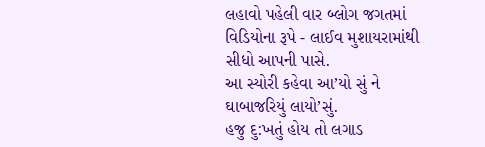લહાવો પહેલી વાર બ્લોગ જગતમાં વિડિયોના રૂપે - લાઈવ મુશાયરામાંથી સીધો આપની પાસે.
આ સ્યોરી કહેવા આ’યો સું ને ઘાબાજરિયું લાયો’સું.
હજુ દુ:ખતું હોય તો લગાડ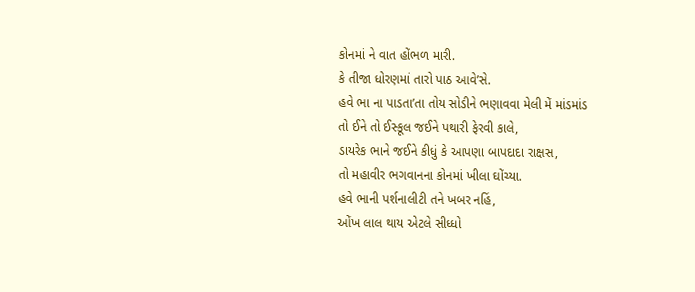કોનમાં ને વાત હોંભળ મારી.
કે તીજા ધોરણમાં તારો પાઠ આવે’સે.
હવે ભા ના પાડતા’તા તોય સોડીને ભણાવવા મેલી મેં માંડમાંડ
તો ઈને તો ઈસ્કૂલ જઈને પથારી ફેરવી કાલે,
ડાયરેક ભાને જઈને કીધું કે આપણા બાપદાદા રાક્ષસ,
તો મહાવીર ભગવાનના કોનમાં ખીલા ઘોંચ્યા.
હવે ભાની પર્શનાલીટી તને ખબર નહિં,
ઓંખ લાલ થાય એટલે સીધ્ધો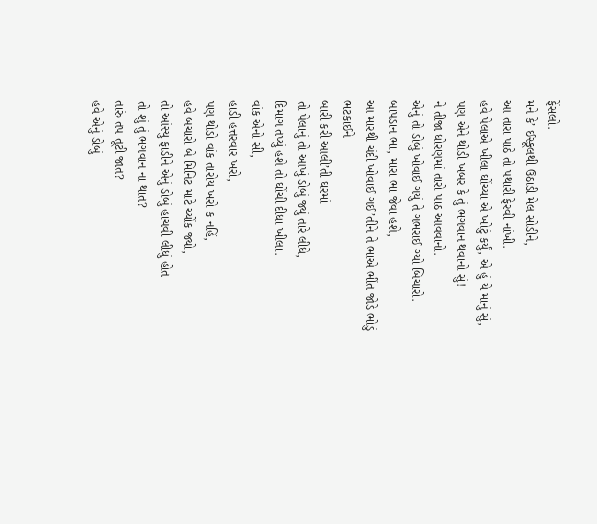ફેંસલો.
મને કે’ ઈસ્કૂલથી ઉઠાડી મેલ સોડીને,
આ તારા પાઠે તો પથારી ફેરવી નાંખી.
હવે પેલાએ ખીલા ઘોંચ્યા એ ખોટું કર્યું, એ હું યે માનું સું,
પણ એને થોડી ખબર કે તું ભગવાન થવાનો સું!
ને તીજા ધોરણમાં તારો પાઠ આવવાનો.
એનું તો ડોબું ખોવાઈ ગયું તે ગભરાઈ ગ્યો બિચારો.
બાપડાન ભા, મારા ભા જેવા હશે,
આ મારથી ચંદી ખોવાઈ ગઈ’તીને તે ભાએ ભીંત જોડે ભોડું ભટકાઈને
બારી કરી આલી’તી ઘરમાં
તો પેલાનું તો આખું ડોબું જ્યું તારે લીધે,
દિમાગ તપ્યું હશે તો ઘોંચી દીધા ખીલા.
વાંક એનો સી,
હાડી હત્તરવાર ખરો,
પણ થોડો વાંક તારોય ખરો ક નહિં,
હવે બચારો બે મિનિટ માટે ચ્યોંક જ્યો,
તો આંસ્યુ ફાડીને એનું ડોબું હાચવી લીધું હોત
તો શું તું ભગવાન ના થાત?
તારું તપ તૂટી જાત?
હવે એનું ડોબું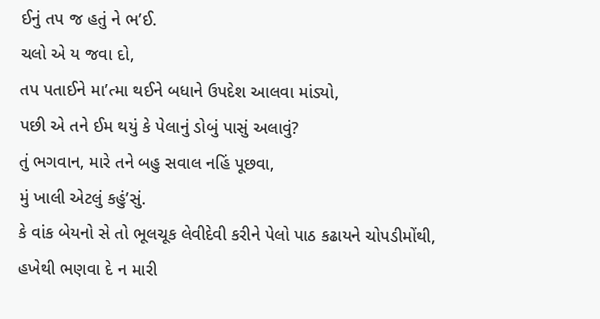ઈનું તપ જ હતું ને ભ’ઈ.
ચલો એ ય જવા દો,
તપ પતાઈને મા’ત્મા થઈને બધાને ઉપદેશ આલવા માંડ્યો,
પછી એ તને ઈમ થયું કે પેલાનું ડોબું પાસું અલાવું?
તું ભગવાન, મારે તને બહુ સવાલ નહિં પૂછવા,
મું ખાલી એટલું કહું’સું.
કે વાંક બેયનો સે તો ભૂલચૂક લેવીદેવી કરીને પેલો પાઠ કઢાયને ચોપડીમોંથી,
હખેથી ભણવા દે ન મારી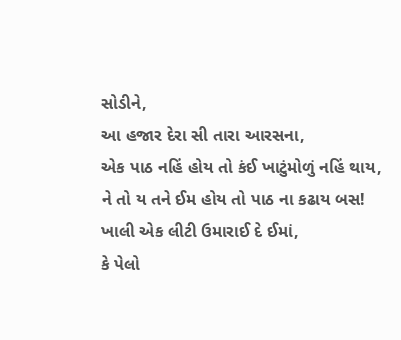સોડીને,
આ હજાર દેરા સી તારા આરસના,
એક પાઠ નહિં હોય તો કંઈ ખાટુંમોળું નહિં થાય,
ને તો ય તને ઈમ હોય તો પાઠ ના કઢાય બસ!
ખાલી એક લીટી ઉમારાઈ દે ઈમાં,
કે પેલો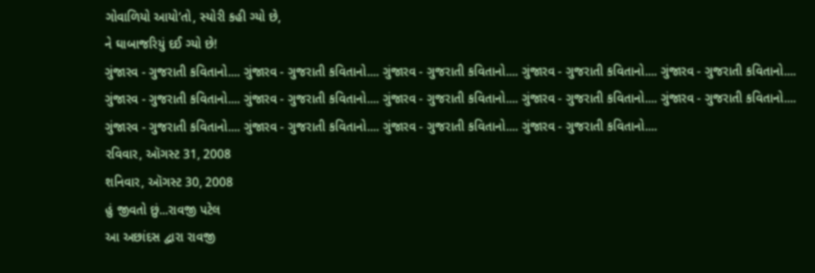ગોવાળિયો આયો’તો, સ્યોરી કહી ગ્યો છે,
ને ઘાબાજરિયું દઈ ગ્યો છે!
ગુંજારવ - ગુજરાતી કવિતાનો.... ગુંજારવ - ગુજરાતી કવિતાનો.... ગુંજારવ - ગુજરાતી કવિતાનો.... ગુંજારવ - ગુજરાતી કવિતાનો.... ગુંજારવ - ગુજરાતી કવિતાનો.... ગુંજારવ - ગુજરાતી કવિતાનો.... ગુંજારવ - ગુજરાતી કવિતાનો.... ગુંજારવ - ગુજરાતી કવિતાનો.... ગુંજારવ - ગુજરાતી કવિતાનો.... ગુંજારવ - ગુજરાતી કવિતાનો.... ગુંજારવ - ગુજરાતી કવિતાનો.... ગુંજારવ - ગુજરાતી કવિતાનો.... ગુંજારવ - ગુજરાતી કવિતાનો.... ગુંજારવ - ગુજરાતી કવિતાનો....
રવિવાર, ઑગસ્ટ 31, 2008
શનિવાર, ઑગસ્ટ 30, 2008
હું જીવતો છું...રાવજી પટેલ
આ અછાંદસ દ્વારા રાવજી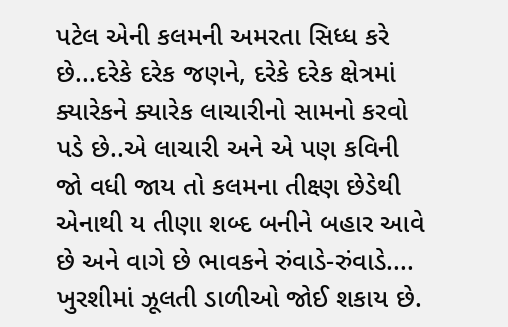પટેલ એની કલમની અમરતા સિધ્ધ કરે છે...દરેકે દરેક જણને, દરેકે દરેક ક્ષેત્રમાં ક્યારેકને ક્યારેક લાચારીનો સામનો કરવો પડે છે..એ લાચારી અને એ પણ કવિની જો વધી જાય તો કલમના તીક્ષ્ણ છેડેથી એનાથી ય તીણા શબ્દ બનીને બહાર આવે છે અને વાગે છે ભાવકને રુંવાડે-રુંવાડે....
ખુરશીમાં ઝૂલતી ડાળીઓ જોઈ શકાય છે.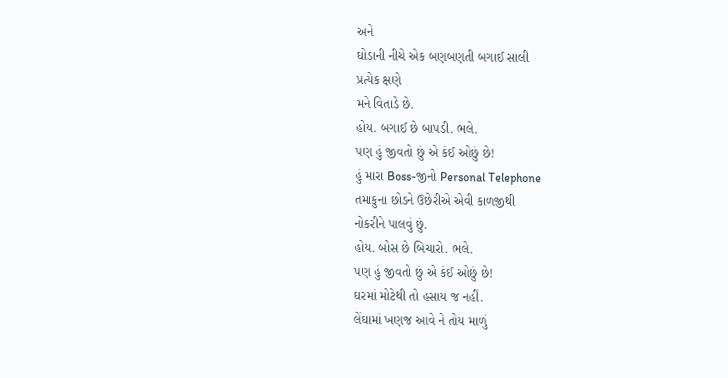અને
ઘોડાની નીચે એક બણબણતી બગાઈ સાલી
પ્રત્યેક ક્ષણે
મને વિતાડે છે.
હોય. બગાઈ છે બાપડી. ભલે.
પણ હું જીવતો છું એ કંઈ ઓછું છે!
હું મારા Boss-જીનો Personal Telephone
તમાકુના છોડને ઉછેરીએ એવી કાળજીથી
નોકરીને પાલવું છું.
હોય. બોસ છે બિચારો. ભલે.
પણ હું જીવતો છું એ કંઈ ઓછું છે!
ઘરમાં મોટેથી તો હસાય જ નહીં.
લેંઘામાં ખણજ આવે ને તોય માળું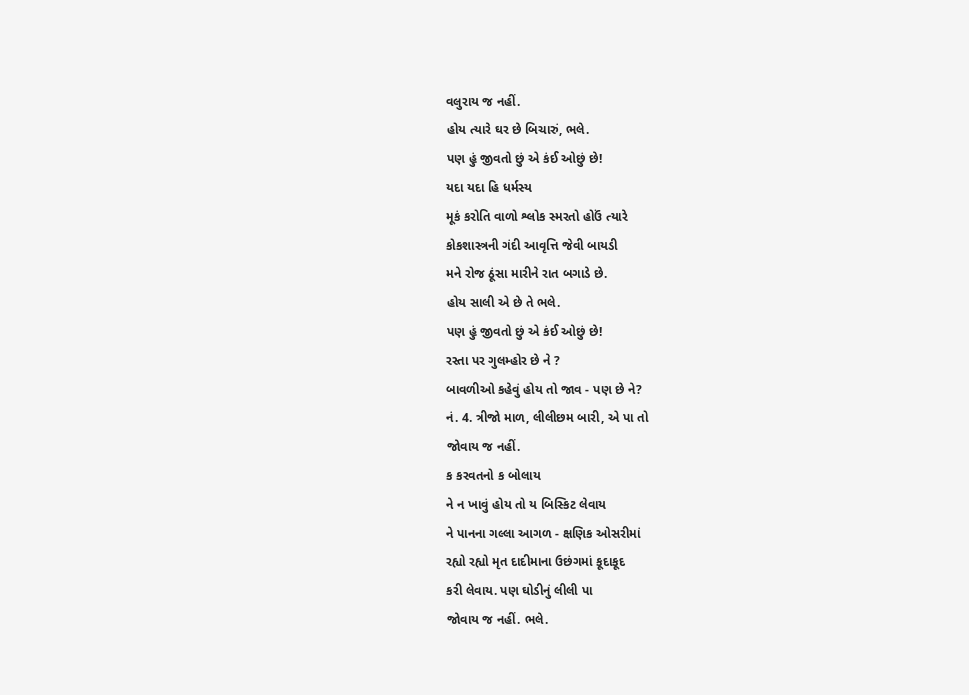વલુરાય જ નહીં.
હોય ત્યારે ઘર છે બિચારું, ભલે.
પણ હું જીવતો છું એ કંઈ ઓછું છે!
યદા યદા હિ ધર્મસ્ય
મૂકં કરોતિ વાળો શ્લોક સ્મરતો હોઉં ત્યારે
કોકશાસ્ત્રની ગંદી આવૃત્તિ જેવી બાયડી
મને રોજ ઠૂંસા મારીને રાત બગાડે છે.
હોય સાલી એ છે તે ભલે.
પણ હું જીવતો છું એ કંઈ ઓછું છે!
રસ્તા પર ગુલમ્હોર છે ને ?
બાવળીઓ કહેવું હોય તો જાવ - પણ છે ને?
નં. 4. ત્રીજો માળ, લીલીછમ બારી, એ પા તો
જોવાય જ નહીં.
ક કરવતનો ક બોલાય
ને ન ખાવું હોય તો ય બિસ્કિટ લેવાય
ને પાનના ગલ્લા આગળ - ક્ષણિક ઓસરીમાં
રહ્યો રહ્યો મૃત દાદીમાના ઉછંગમાં કૂદાકૂદ
કરી લેવાય. પણ ઘોડીનું લીલી પા
જોવાય જ નહીં. ભલે.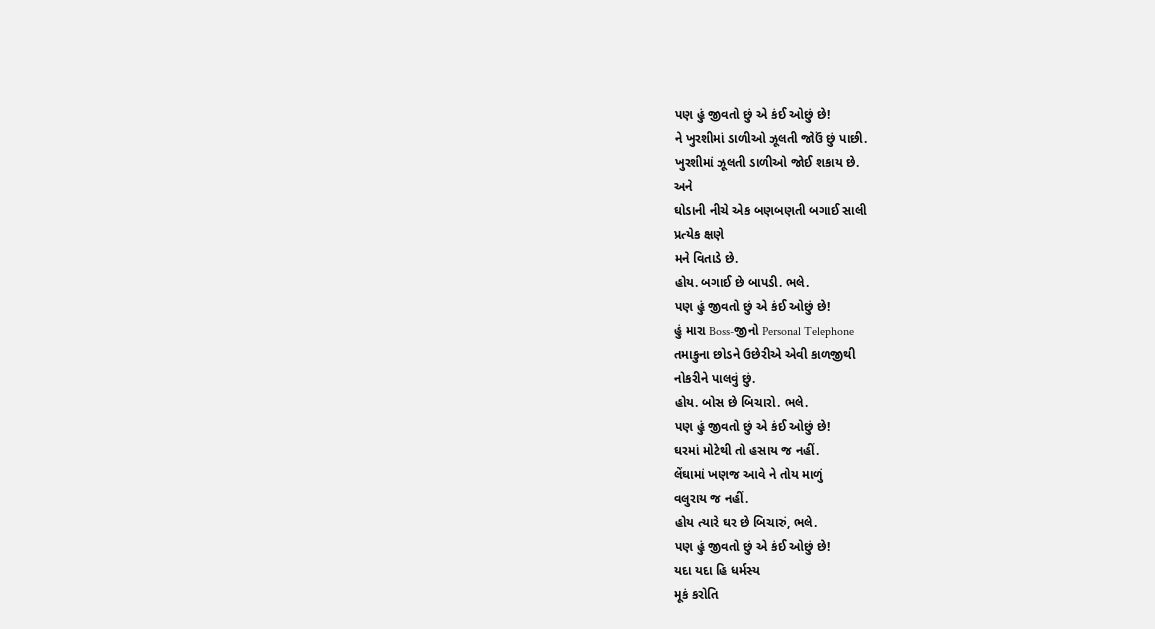પણ હું જીવતો છું એ કંઈ ઓછું છે!
ને ખુરશીમાં ડાળીઓ ઝૂલતી જોઉં છું પાછી.
ખુરશીમાં ઝૂલતી ડાળીઓ જોઈ શકાય છે.
અને
ઘોડાની નીચે એક બણબણતી બગાઈ સાલી
પ્રત્યેક ક્ષણે
મને વિતાડે છે.
હોય. બગાઈ છે બાપડી. ભલે.
પણ હું જીવતો છું એ કંઈ ઓછું છે!
હું મારા Boss-જીનો Personal Telephone
તમાકુના છોડને ઉછેરીએ એવી કાળજીથી
નોકરીને પાલવું છું.
હોય. બોસ છે બિચારો. ભલે.
પણ હું જીવતો છું એ કંઈ ઓછું છે!
ઘરમાં મોટેથી તો હસાય જ નહીં.
લેંઘામાં ખણજ આવે ને તોય માળું
વલુરાય જ નહીં.
હોય ત્યારે ઘર છે બિચારું, ભલે.
પણ હું જીવતો છું એ કંઈ ઓછું છે!
યદા યદા હિ ધર્મસ્ય
મૂકં કરોતિ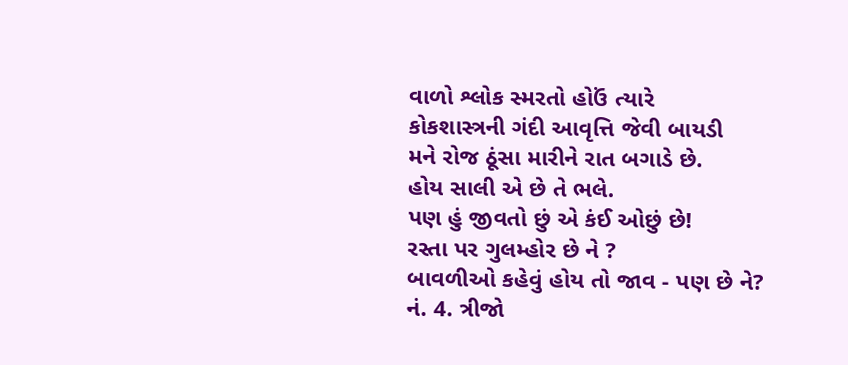વાળો શ્લોક સ્મરતો હોઉં ત્યારે
કોકશાસ્ત્રની ગંદી આવૃત્તિ જેવી બાયડી
મને રોજ ઠૂંસા મારીને રાત બગાડે છે.
હોય સાલી એ છે તે ભલે.
પણ હું જીવતો છું એ કંઈ ઓછું છે!
રસ્તા પર ગુલમ્હોર છે ને ?
બાવળીઓ કહેવું હોય તો જાવ - પણ છે ને?
નં. 4. ત્રીજો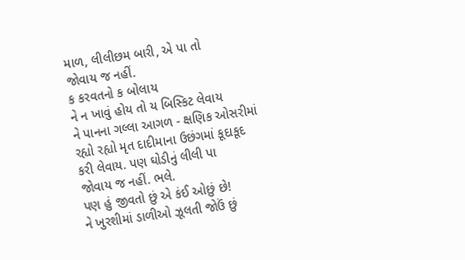માળ, લીલીછમ બારી, એ પા તો
જોવાય જ નહીં.
ક કરવતનો ક બોલાય
ને ન ખાવું હોય તો ય બિસ્કિટ લેવાય
ને પાનના ગલ્લા આગળ - ક્ષણિક ઓસરીમાં
રહ્યો રહ્યો મૃત દાદીમાના ઉછંગમાં કૂદાકૂદ
કરી લેવાય. પણ ઘોડીનું લીલી પા
જોવાય જ નહીં. ભલે.
પણ હું જીવતો છું એ કંઈ ઓછું છે!
ને ખુરશીમાં ડાળીઓ ઝૂલતી જોઉં છું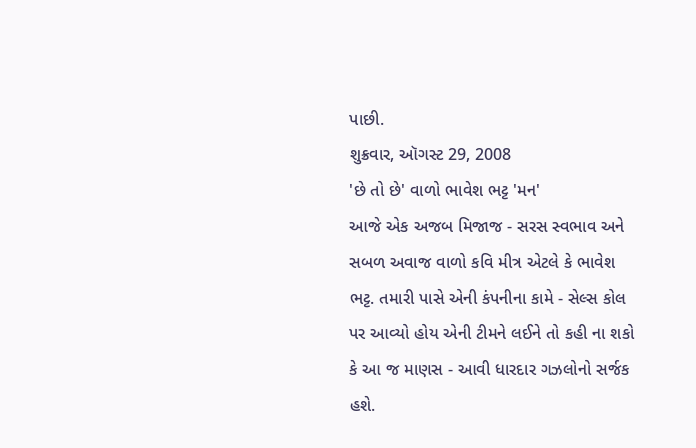પાછી.
શુક્રવાર, ઑગસ્ટ 29, 2008
'છે તો છે' વાળો ભાવેશ ભટ્ટ 'મન'
આજે એક અજબ મિજાજ - સરસ સ્વભાવ અને સબળ અવાજ વાળો કવિ મીત્ર એટલે કે ભાવેશ ભટ્ટ. તમારી પાસે એની કંપનીના કામે - સેલ્સ કોલ પર આવ્યો હોય એની ટીમને લઈને તો કહી ના શકો કે આ જ માણસ - આવી ધારદાર ગઝલોનો સર્જક હશે.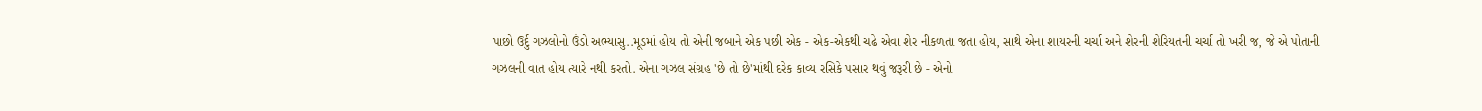પાછો ઉર્દુ ગઝલોનો ઉંડો અભ્યાસુ..મૂડમાં હોય તો એની જબાને એક પછી એક - એક-એકથી ચઢે એવા શેર નીકળતા જતા હોય, સાથે એના શાયરની ચર્ચા અને શેરની શેરિયતની ચર્ચા તો ખરી જ, જે એ પોતાની ગઝલની વાત હોય ત્યારે નથી કરતો. એના ગઝલ સંગ્રહ 'છે તો છે'માંથી દરેક કાવ્ય રસિકે પસાર થવું જરૂરી છે - એનો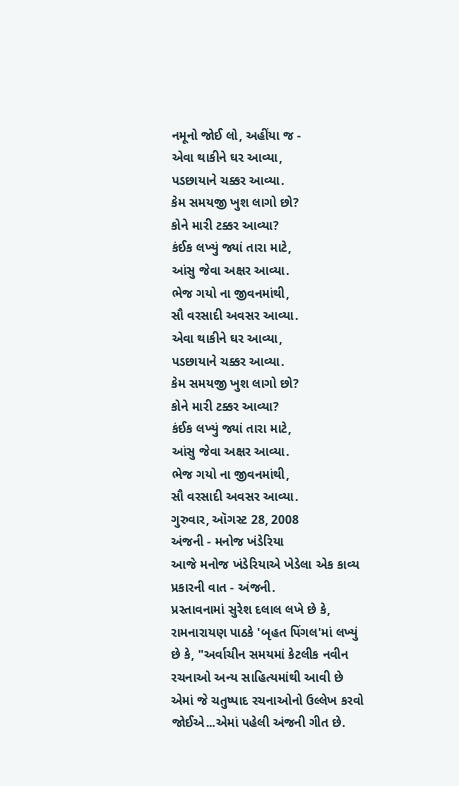નમૂનો જોઈ લો, અહીંયા જ -
એવા થાકીને ઘર આવ્યા,
પડછાયાને ચક્કર આવ્યા.
કેમ સમયજી ખુશ લાગો છો?
કોને મારી ટક્કર આવ્યા?
કંઈક લખ્યું જ્યાં તારા માટે,
આંસુ જેવા અક્ષર આવ્યા.
ભેજ ગયો ના જીવનમાંથી,
સૌ વરસાદી અવસર આવ્યા.
એવા થાકીને ઘર આવ્યા,
પડછાયાને ચક્કર આવ્યા.
કેમ સમયજી ખુશ લાગો છો?
કોને મારી ટક્કર આવ્યા?
કંઈક લખ્યું જ્યાં તારા માટે,
આંસુ જેવા અક્ષર આવ્યા.
ભેજ ગયો ના જીવનમાંથી,
સૌ વરસાદી અવસર આવ્યા.
ગુરુવાર, ઑગસ્ટ 28, 2008
અંજની - મનોજ ખંડેરિયા
આજે મનોજ ખંડેરિયાએ ખેડેલા એક કાવ્ય પ્રકારની વાત - અંજની.
પ્રસ્તાવનામાં સુરેશ દલાલ લખે છે કે, રામનારાયણ પાઠકે 'બૃહત પિંગલ'માં લખ્યું છે કે, "અર્વાચીન સમયમાં કેટલીક નવીન રચનાઓ અન્ય સાહિત્યમાંથી આવી છે એમાં જે ચતુષ્પાદ રચનાઓનો ઉલ્લેખ કરવો જોઈએ...એમાં પહેલી અંજની ગીત છે.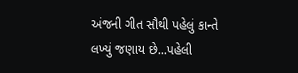અંજની ગીત સૌથી પહેલું કાન્તે લખ્યું જણાય છે...પહેલી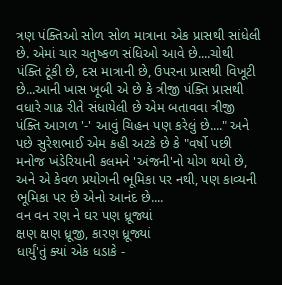ત્રણ પંક્તિઓ સોળ સોળ માત્રાના એક પ્રાસથી સાંધેલી છે. એમાં ચાર ચતુષ્કળ સંધિઓ આવે છે....ચોથી પંક્તિ ટૂંકી છે, દસ માત્રાની છે, ઉપરના પ્રાસથી વિખૂટી છે...આની ખાસ ખૂબી એ છે કે ત્રીજી પંક્તિ પ્રાસથી વધારે ગાઢ રીતે સંધાયેલી છે એમ બતાવવા ત્રીજી પંક્તિ આગળ '-' આવું ચિહન પણ કરેલું છે...." અને પછે સુરેશભાઈ એમ કહી અટકે છે કે "વર્ષો પછી મનોજ ખંડેરિયાની કલમને 'અંજની'નો યોગ થયો છે, અને એ કેવળ પ્રયોગની ભૂમિકા પર નથી, પણ કાવ્યની ભૂમિકા પર છે એનો આનંદ છે....
વન વન રણ ને ઘર પણ ધ્રૂજ્યાં
ક્ષણ ક્ષણ ધ્રૂજી, કારણ ધ્રૂજ્યાં
ધાર્યું'તું ક્યાં એક ધડાકે -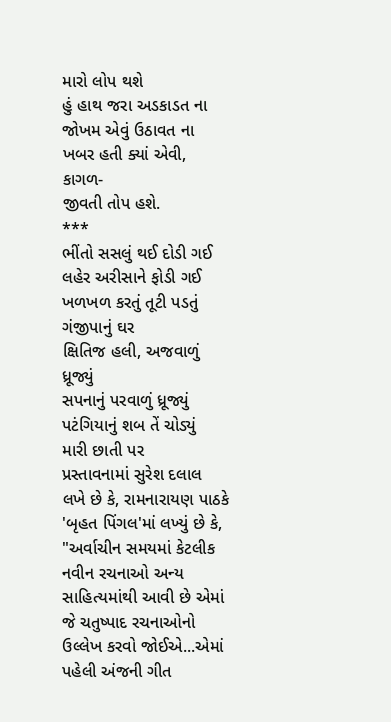મારો લોપ થશે
હું હાથ જરા અડકાડત ના
જોખમ એવું ઉઠાવત ના
ખબર હતી ક્યાં એવી, કાગળ-
જીવતી તોપ હશે.
***
ભીંતો સસલું થઈ દોડી ગઈ
લહેર અરીસાને ફોડી ગઈ
ખળખળ કરતું તૂટી પડતું
ગંજીપાનું ઘર
ક્ષિતિજ હલી, અજવાળું ધ્રૂજ્યું
સપનાનું પરવાળું ધ્રૂજ્યું
પટંગિયાનું શબ તેં ચોડ્યું
મારી છાતી પર
પ્રસ્તાવનામાં સુરેશ દલાલ લખે છે કે, રામનારાયણ પાઠકે 'બૃહત પિંગલ'માં લખ્યું છે કે, "અર્વાચીન સમયમાં કેટલીક નવીન રચનાઓ અન્ય સાહિત્યમાંથી આવી છે એમાં જે ચતુષ્પાદ રચનાઓનો ઉલ્લેખ કરવો જોઈએ...એમાં પહેલી અંજની ગીત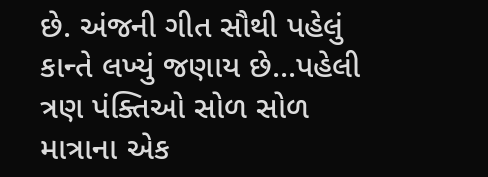છે. અંજની ગીત સૌથી પહેલું કાન્તે લખ્યું જણાય છે...પહેલી ત્રણ પંક્તિઓ સોળ સોળ માત્રાના એક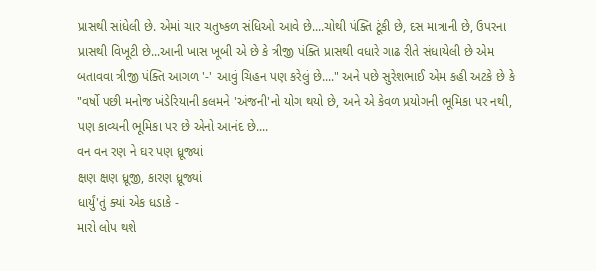પ્રાસથી સાંધેલી છે. એમાં ચાર ચતુષ્કળ સંધિઓ આવે છે....ચોથી પંક્તિ ટૂંકી છે, દસ માત્રાની છે, ઉપરના પ્રાસથી વિખૂટી છે...આની ખાસ ખૂબી એ છે કે ત્રીજી પંક્તિ પ્રાસથી વધારે ગાઢ રીતે સંધાયેલી છે એમ બતાવવા ત્રીજી પંક્તિ આગળ '-' આવું ચિહન પણ કરેલું છે...." અને પછે સુરેશભાઈ એમ કહી અટકે છે કે "વર્ષો પછી મનોજ ખંડેરિયાની કલમને 'અંજની'નો યોગ થયો છે, અને એ કેવળ પ્રયોગની ભૂમિકા પર નથી, પણ કાવ્યની ભૂમિકા પર છે એનો આનંદ છે....
વન વન રણ ને ઘર પણ ધ્રૂજ્યાં
ક્ષણ ક્ષણ ધ્રૂજી, કારણ ધ્રૂજ્યાં
ધાર્યું'તું ક્યાં એક ધડાકે -
મારો લોપ થશે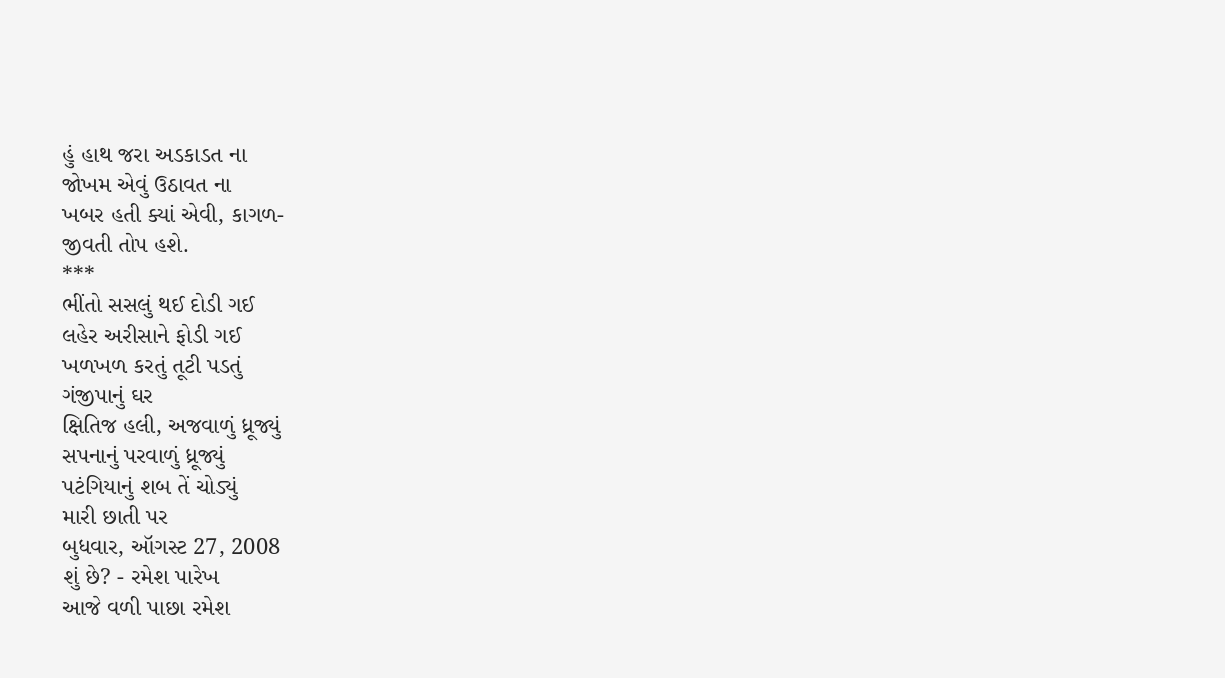હું હાથ જરા અડકાડત ના
જોખમ એવું ઉઠાવત ના
ખબર હતી ક્યાં એવી, કાગળ-
જીવતી તોપ હશે.
***
ભીંતો સસલું થઈ દોડી ગઈ
લહેર અરીસાને ફોડી ગઈ
ખળખળ કરતું તૂટી પડતું
ગંજીપાનું ઘર
ક્ષિતિજ હલી, અજવાળું ધ્રૂજ્યું
સપનાનું પરવાળું ધ્રૂજ્યું
પટંગિયાનું શબ તેં ચોડ્યું
મારી છાતી પર
બુધવાર, ઑગસ્ટ 27, 2008
શું છે? - રમેશ પારેખ
આજે વળી પાછા રમેશ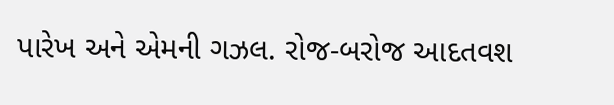પારેખ અને એમની ગઝલ. રોજ-બરોજ આદતવશ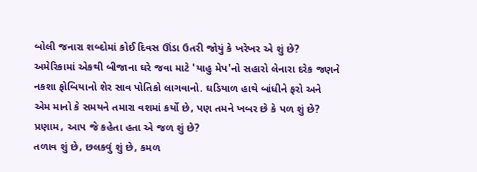બોલી જનારા શબ્દોમાં કોઈ દિવસ ઊંડા ઉતરી જોયું કે ખરેખર એ શું છે? અમેરિકામાં એકથી બીજાના ઘરે જવા માટે 'યાહુ મેપ'નો સહારો લેનારા દરેક જણને નકશા ફોબિયાનો શેર સાવ પોતિકો લાગવાનો. ઘડિયાળ હાથે બાંધીને ફરો અને એમ માનો કે સમયને તમારા વશમાં કર્યો છે, પણ તમને ખબર છે કે પળ શું છે?
પ્રણામ, આપ જે કહેતા હતા એ જળ શું છે?
તળાવ શું છે, છલકવું શું છે, કમળ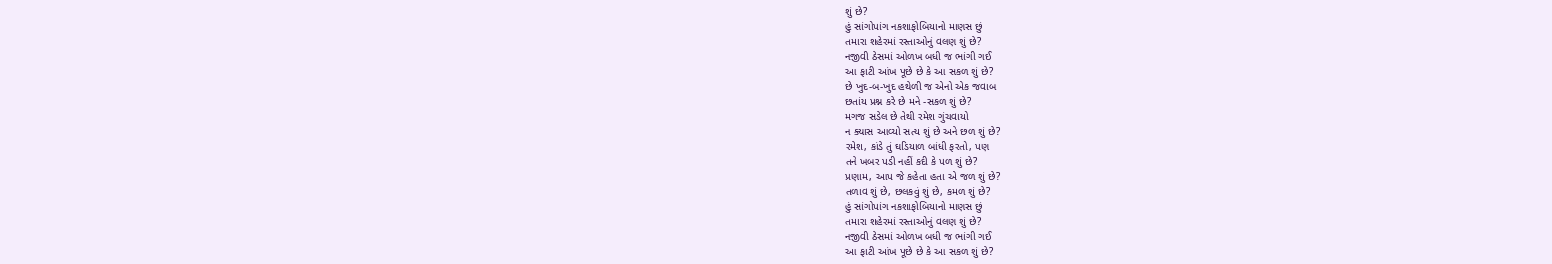શું છે?
હું સાંગોપાંગ નકશાફોબિયાનો માણસ છું
તમારા શહેરમાં રસ્તાઓનું વલણ શું છે?
નજીવી ઠેસમાં ઓળખ બધી જ ભાંગી ગઈ
આ ફાટી આંખ પૂછે છે કે આ સકળ શું છે?
છે ખુદ-બ-ખુદ હથેળી જ એનો એક જવાબ
છતાંય પ્રશ્ન કરે છે મને -સકળ શું છે?
મગજ સડેલ છે તેથી રમેશ ગુંચવાયો
ન ક્યાસ આવ્યો સત્ય શું છે અને છળ શું છે?
રમેશ, કાંડે તું ઘડિયાળ બાંધી ફરતો, પણ
તને ખબર પડી નહીં કદી કે પળ શું છે?
પ્રણામ, આપ જે કહેતા હતા એ જળ શું છે?
તળાવ શું છે, છલકવું શું છે, કમળ શું છે?
હું સાંગોપાંગ નકશાફોબિયાનો માણસ છું
તમારા શહેરમાં રસ્તાઓનું વલણ શું છે?
નજીવી ઠેસમાં ઓળખ બધી જ ભાંગી ગઈ
આ ફાટી આંખ પૂછે છે કે આ સકળ શું છે?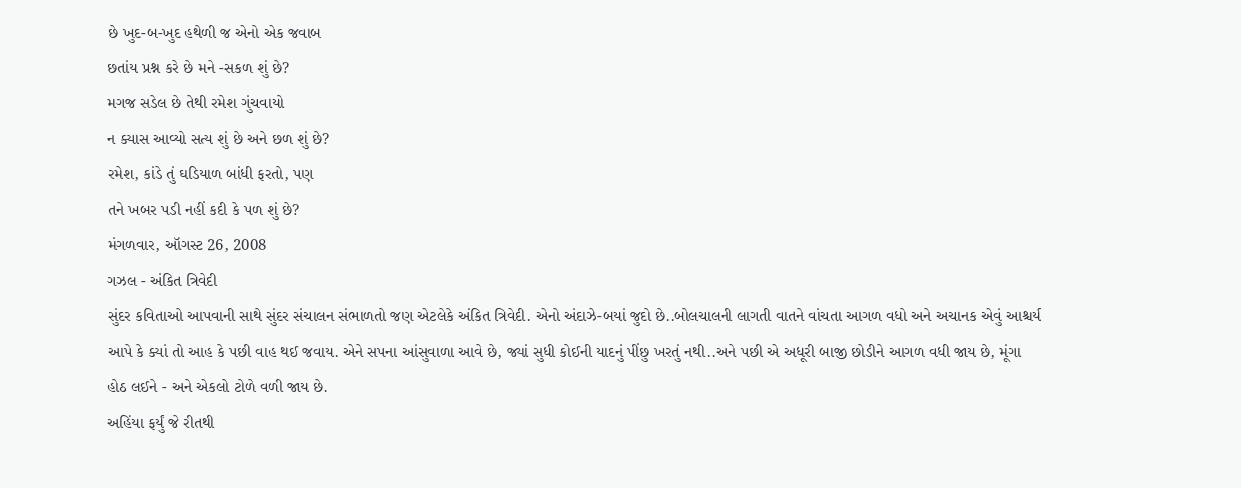છે ખુદ-બ-ખુદ હથેળી જ એનો એક જવાબ
છતાંય પ્રશ્ન કરે છે મને -સકળ શું છે?
મગજ સડેલ છે તેથી રમેશ ગુંચવાયો
ન ક્યાસ આવ્યો સત્ય શું છે અને છળ શું છે?
રમેશ, કાંડે તું ઘડિયાળ બાંધી ફરતો, પણ
તને ખબર પડી નહીં કદી કે પળ શું છે?
મંગળવાર, ઑગસ્ટ 26, 2008
ગઝલ - અંકિત ત્રિવેદી
સુંદર કવિતાઓ આપવાની સાથે સુંદર સંચાલન સંભાળતો જણ એટલેકે અંકિત ત્રિવેદી. એનો અંદાઝે-બયાં જુદો છે..બોલચાલની લાગતી વાતને વાંચતા આગળ વધો અને અચાનક એવું આશ્ચર્ય આપે કે ક્યાં તો આહ કે પછી વાહ થઈ જવાય. એને સપના આંસુવાળા આવે છે, જ્યાં સુધી કોઈની યાદનું પીંછુ ખરતું નથી..અને પછી એ અધૂરી બાજી છોડીને આગળ વધી જાય છે, મૂંગા હોઠ લઈને - અને એકલો ટોળે વળી જાય છે.
અહિંયા ફર્યું જે રીતથી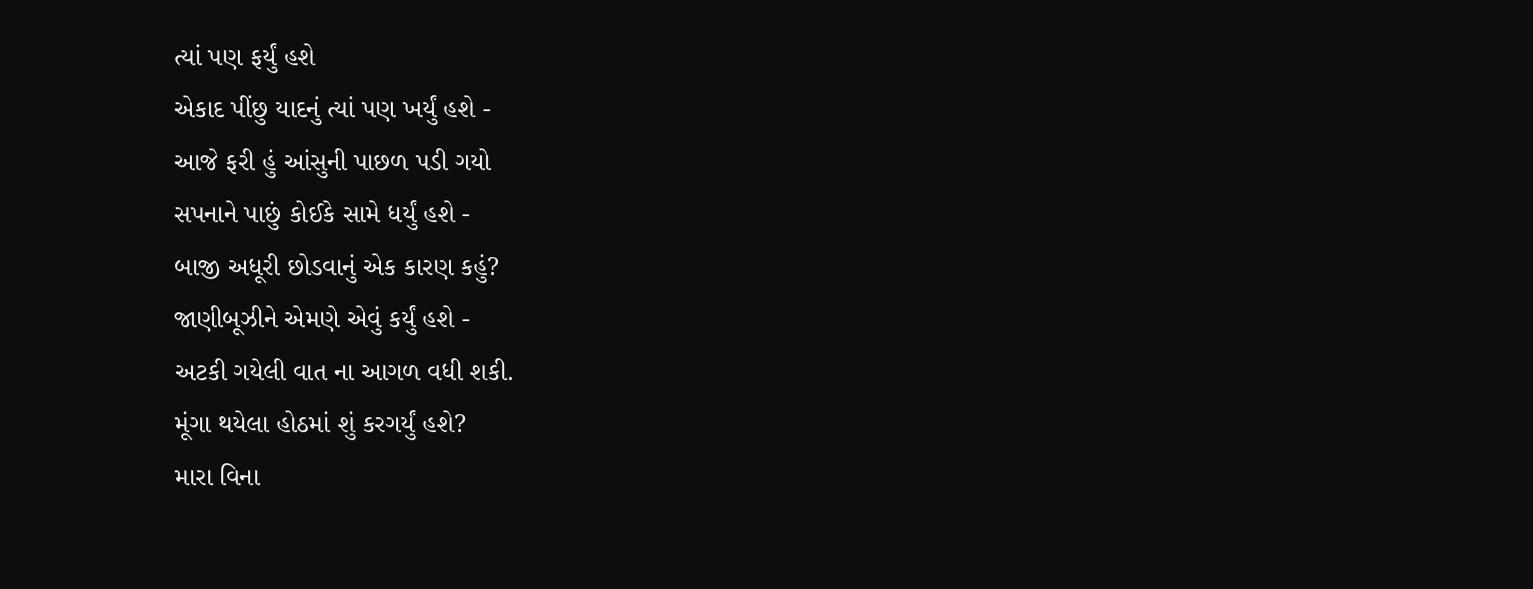ત્યાં પણ ફર્યું હશે
એકાદ પીંછુ યાદનું ત્યાં પણ ખર્યું હશે -
આજે ફરી હું આંસુની પાછળ પડી ગયો
સપનાને પાછું કોઈકે સામે ધર્યું હશે -
બાજી અધૂરી છોડવાનું એક કારણ કહું?
જાણીબૂઝીને એમણે એવું કર્યું હશે -
અટકી ગયેલી વાત ના આગળ વધી શકી.
મૂંગા થયેલા હોઠમાં શું કરગર્યું હશે?
મારા વિના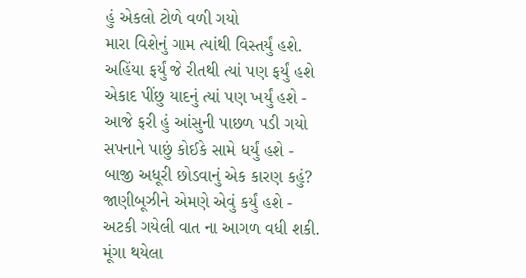હું એકલો ટોળે વળી ગયો
મારા વિશેનું ગામ ત્યાંથી વિસ્તર્યું હશે.
અહિંયા ફર્યું જે રીતથી ત્યાં પણ ફર્યું હશે
એકાદ પીંછુ યાદનું ત્યાં પણ ખર્યું હશે -
આજે ફરી હું આંસુની પાછળ પડી ગયો
સપનાને પાછું કોઈકે સામે ધર્યું હશે -
બાજી અધૂરી છોડવાનું એક કારણ કહું?
જાણીબૂઝીને એમણે એવું કર્યું હશે -
અટકી ગયેલી વાત ના આગળ વધી શકી.
મૂંગા થયેલા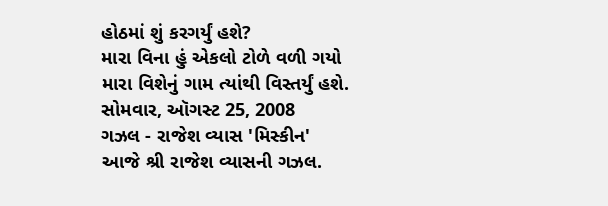હોઠમાં શું કરગર્યું હશે?
મારા વિના હું એકલો ટોળે વળી ગયો
મારા વિશેનું ગામ ત્યાંથી વિસ્તર્યું હશે.
સોમવાર, ઑગસ્ટ 25, 2008
ગઝલ - રાજેશ વ્યાસ 'મિસ્કીન'
આજે શ્રી રાજેશ વ્યાસની ગઝલ.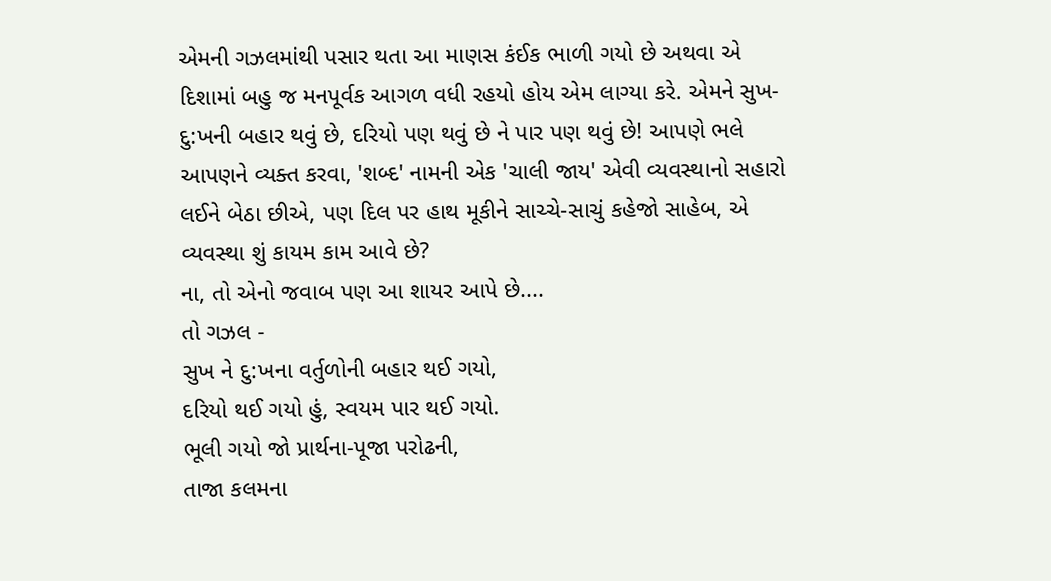એમની ગઝલમાંથી પસાર થતા આ માણસ કંઈક ભાળી ગયો છે અથવા એ દિશામાં બહુ જ મનપૂર્વક આગળ વધી રહયો હોય એમ લાગ્યા કરે. એમને સુખ-દુ:ખની બહાર થવું છે, દરિયો પણ થવું છે ને પાર પણ થવું છે! આપણે ભલે આપણને વ્યક્ત કરવા, 'શબ્દ' નામની એક 'ચાલી જાય' એવી વ્યવસ્થાનો સહારો લઈને બેઠા છીએ, પણ દિલ પર હાથ મૂકીને સાચ્ચે-સાચું કહેજો સાહેબ, એ વ્યવસ્થા શું કાયમ કામ આવે છે?
ના, તો એનો જવાબ પણ આ શાયર આપે છે....
તો ગઝલ -
સુખ ને દુ:ખના વર્તુળોની બહાર થઈ ગયો,
દરિયો થઈ ગયો હું, સ્વયમ પાર થઈ ગયો.
ભૂલી ગયો જો પ્રાર્થના-પૂજા પરોઢની,
તાજા કલમના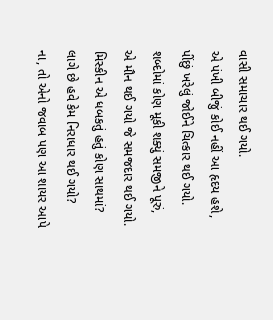વાસી સમાચાર થઈ ગયો.
એ પંખી બીજું કોઈ નહીં આ હૃદય હશે,
પીંછું ખરેલું જોઈને ચિત્કાર થઈ ગયો.
શબ્દોમાં કોણ મૂકી શક્યું સમજીને પૂરું,
એ મૌન થઈ ગયો જે સમજદાર થઈ ગયો.
મિસ્કીન એ ધબકતું હતું કોણ સાથમાં?
લાગે છે હવે કેમ નિરાધાર થઈ ગયો?
ના, તો એનો જવાબ પણ આ શાયર આપે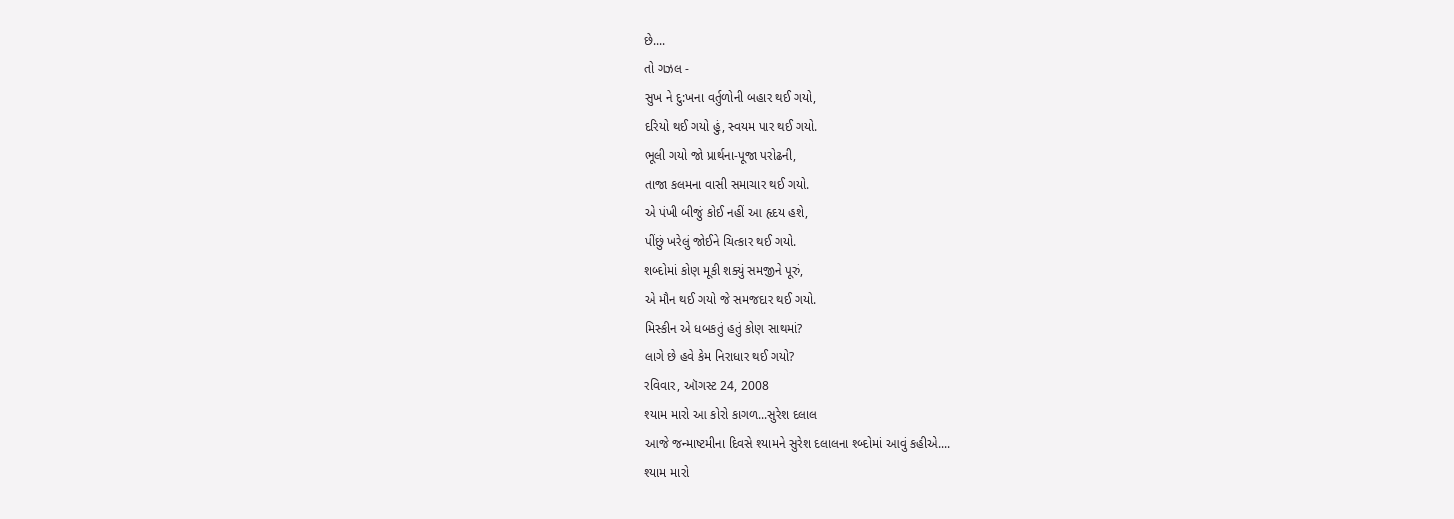છે....
તો ગઝલ -
સુખ ને દુ:ખના વર્તુળોની બહાર થઈ ગયો,
દરિયો થઈ ગયો હું, સ્વયમ પાર થઈ ગયો.
ભૂલી ગયો જો પ્રાર્થના-પૂજા પરોઢની,
તાજા કલમના વાસી સમાચાર થઈ ગયો.
એ પંખી બીજું કોઈ નહીં આ હૃદય હશે,
પીંછું ખરેલું જોઈને ચિત્કાર થઈ ગયો.
શબ્દોમાં કોણ મૂકી શક્યું સમજીને પૂરું,
એ મૌન થઈ ગયો જે સમજદાર થઈ ગયો.
મિસ્કીન એ ધબકતું હતું કોણ સાથમાં?
લાગે છે હવે કેમ નિરાધાર થઈ ગયો?
રવિવાર, ઑગસ્ટ 24, 2008
શ્યામ મારો આ કોરો કાગળ...સુરેશ દલાલ
આજે જન્માષ્ટમીના દિવસે શ્યામને સુરેશ દલાલના શ્બ્દોમાં આવું કહીએ....
શ્યામ મારો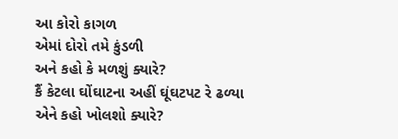આ કોરો કાગળ
એમાં દોરો તમે કુંડળી
અને કહો કે મળશું ક્યારે?
કૈં કેટલા ઘોંઘાટના અહીં ઘૂંઘટપટ રે ઢળ્યા
એને કહો ખોલશો ક્યારે?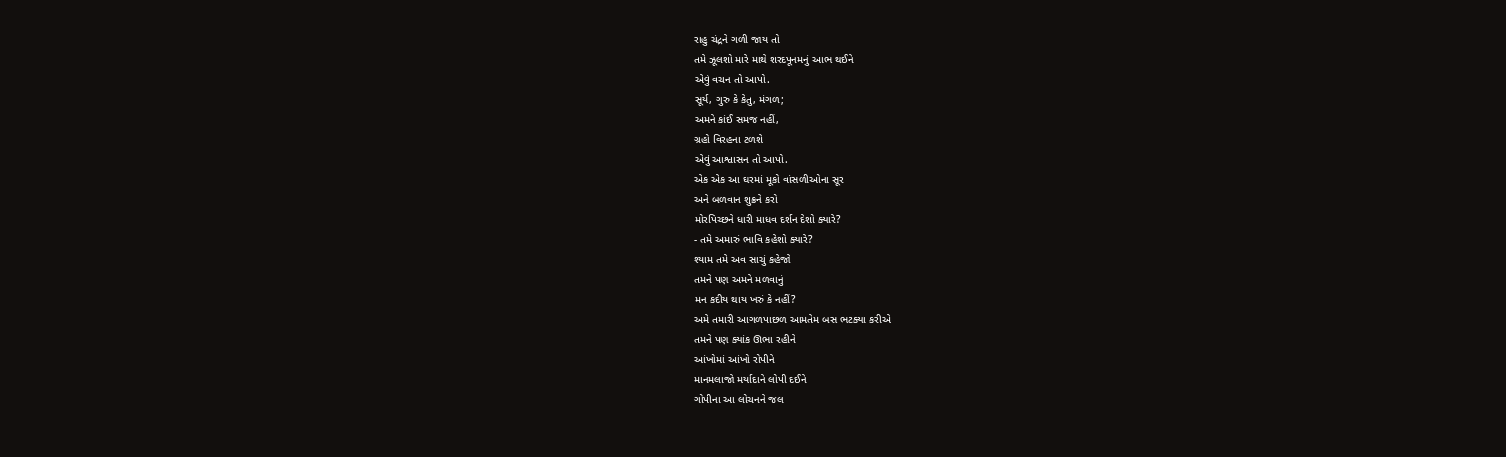રાહુ ચંદ્રને ગળી જાય તો
તમે ઝૂલશો મારે માથે શરદપૂનમનું આભ થઈને
એવું વચન તો આપો.
સૂર્ય, ગુરુ કે કેતુ, મંગળ;
અમને કાંઈ સમજ નહીં,
ગ્રહો વિરહના ટળશે
એવું આશ્વાસન તો આપો.
એક એક આ ઘરમાં મૂકો વાંસળીઓના સૂર
અને બળવાન શુક્રને કરો
મોરપિચ્છને ધારી માધવ દર્શન દેશો ક્યારે?
- તમે અમારું ભાવિ કહેશો ક્યારે?
શ્યામ તમે અવ સાચું કહેજો
તમને પણ અમને મળવાનું
મન કદીય થાય ખરું કે નહીં?
અમે તમારી આગળપાછળ આમતેમ બસ ભટક્યા કરીએ
તમને પણ ક્યાંક ઊભા રહીને
આંખોમાં આંખો રોપીને
માનમલાજો મર્યાદાને લોપી દઈને
ગોપીના આ લોચનને જલ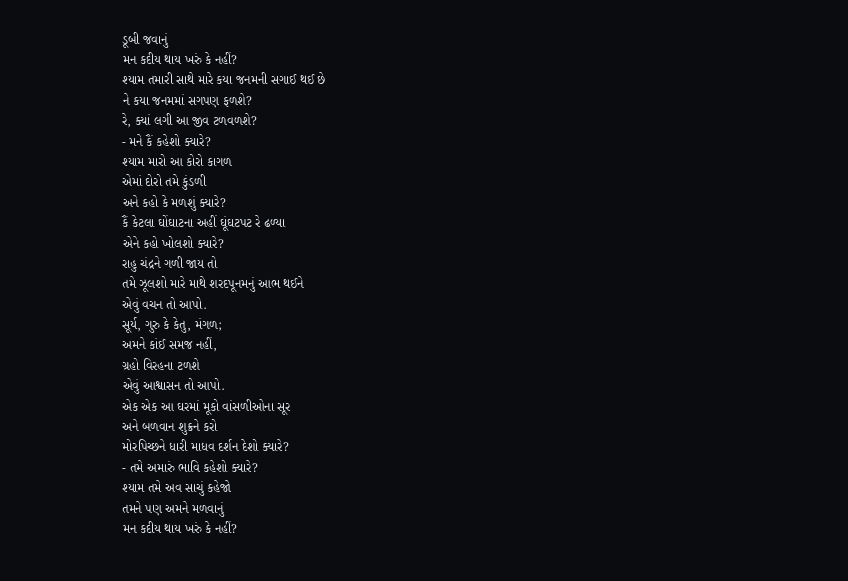ડૂબી જવાનું
મન કદીય થાય ખરું કે નહીં?
શ્યામ તમારી સાથે મારે કયા જનમની સગાઈ થઈ છે
ને કયા જનમમાં સગપણ ફળશે?
રે, ક્યાં લગી આ જીવ ટળવળશે?
- મને કૈં કહેશો ક્યારે?
શ્યામ મારો આ કોરો કાગળ
એમાં દોરો તમે કુંડળી
અને કહો કે મળશું ક્યારે?
કૈં કેટલા ઘોંઘાટના અહીં ઘૂંઘટપટ રે ઢળ્યા
એને કહો ખોલશો ક્યારે?
રાહુ ચંદ્રને ગળી જાય તો
તમે ઝૂલશો મારે માથે શરદપૂનમનું આભ થઈને
એવું વચન તો આપો.
સૂર્ય, ગુરુ કે કેતુ, મંગળ;
અમને કાંઈ સમજ નહીં,
ગ્રહો વિરહના ટળશે
એવું આશ્વાસન તો આપો.
એક એક આ ઘરમાં મૂકો વાંસળીઓના સૂર
અને બળવાન શુક્રને કરો
મોરપિચ્છને ધારી માધવ દર્શન દેશો ક્યારે?
- તમે અમારું ભાવિ કહેશો ક્યારે?
શ્યામ તમે અવ સાચું કહેજો
તમને પણ અમને મળવાનું
મન કદીય થાય ખરું કે નહીં?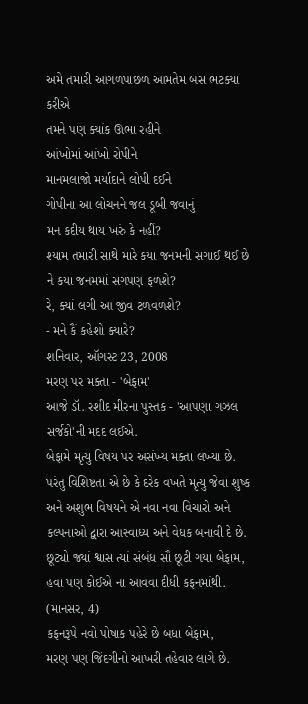અમે તમારી આગળપાછળ આમતેમ બસ ભટક્યા કરીએ
તમને પણ ક્યાંક ઊભા રહીને
આંખોમાં આંખો રોપીને
માનમલાજો મર્યાદાને લોપી દઈને
ગોપીના આ લોચનને જલ ડૂબી જવાનું
મન કદીય થાય ખરું કે નહીં?
શ્યામ તમારી સાથે મારે કયા જનમની સગાઈ થઈ છે
ને કયા જનમમાં સગપણ ફળશે?
રે, ક્યાં લગી આ જીવ ટળવળશે?
- મને કૈં કહેશો ક્યારે?
શનિવાર, ઑગસ્ટ 23, 2008
મરણ પર મક્તા - 'બેફામ'
આજે ડૉ. રશીદ મીરના પુસ્તક - 'આપણા ગઝલ સર્જકો'ની મદદ લઈએ.
બેફામે મૃત્યુ વિષય પર અસંખ્ય મક્તા લખ્યા છે. પરંતુ વિશિષ્ટતા એ છે કે દરેક વખતે મૃત્યુ જેવા શુષ્ક અને અશુભ વિષયને એ નવા નવા વિચારો અને કલ્પનાઓ દ્વારા આસ્વાધ્ય અને વેધક બનાવી દે છે.
છૂટ્યો જ્યાં શ્વાસ ત્યાં સંબંધ સૌ છૂટી ગયા બેફામ,
હવા પણ કોઈએ ના આવવા દીધી કફનમાંથી. (માનસર, 4)
કફનરૂપે નવો પોષાક પહેરે છે બધા બેફામ,
મરણ પણ જિંદગીનો આખરી તહેવાર લાગે છે.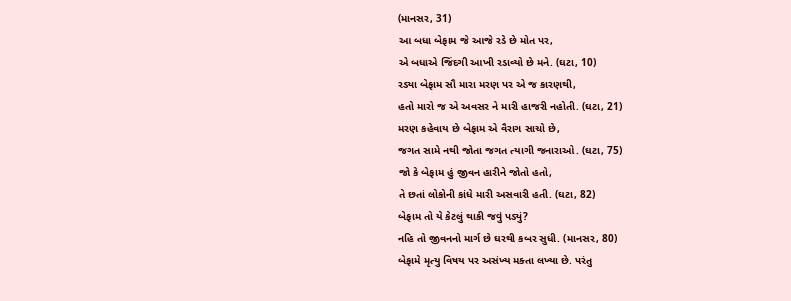(માનસર, 31)
આ બધા બેફામ જે આજે રડે છે મોત પર,
એ બધાએ જિંદગી આખી રડાવ્યો છે મને. (ઘટા, 10)
રડ્યા બેફામ સૌ મારા મરણ પર એ જ કારણથી,
હતો મારો જ એ અવસર ને મારી હાજરી નહોતી. (ઘટા, 21)
મરણ કહેવાય છે બેફામ એ વૈરાગ સાચો છે,
જગત સામે નથી જોતા જગત ત્યાગી જનારાઓ. (ઘટા, 75)
જો કે બેફામ હું જીવન હારીને જોતો હતો,
તે છતાં લોકોની કાંધે મારી અસવારી હતી. (ઘટા, 82)
બેફામ તો યે કેટલું થાકી જવું પડ્યું?
નહિ તો જીવનનો માર્ગ છે ઘરથી કબર સુધી. (માનસર, 80)
બેફામે મૃત્યુ વિષય પર અસંખ્ય મક્તા લખ્યા છે. પરંતુ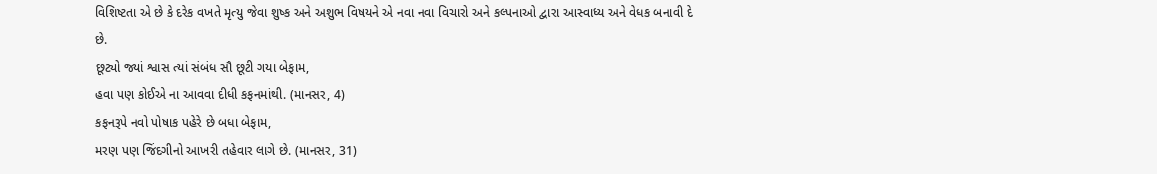વિશિષ્ટતા એ છે કે દરેક વખતે મૃત્યુ જેવા શુષ્ક અને અશુભ વિષયને એ નવા નવા વિચારો અને કલ્પનાઓ દ્વારા આસ્વાધ્ય અને વેધક બનાવી દે છે.
છૂટ્યો જ્યાં શ્વાસ ત્યાં સંબંધ સૌ છૂટી ગયા બેફામ,
હવા પણ કોઈએ ના આવવા દીધી કફનમાંથી. (માનસર, 4)
કફનરૂપે નવો પોષાક પહેરે છે બધા બેફામ,
મરણ પણ જિંદગીનો આખરી તહેવાર લાગે છે. (માનસર, 31)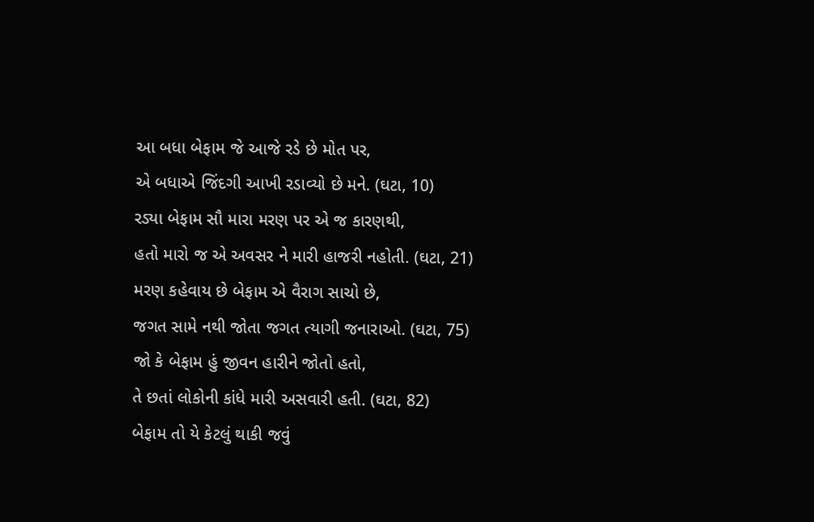આ બધા બેફામ જે આજે રડે છે મોત પર,
એ બધાએ જિંદગી આખી રડાવ્યો છે મને. (ઘટા, 10)
રડ્યા બેફામ સૌ મારા મરણ પર એ જ કારણથી,
હતો મારો જ એ અવસર ને મારી હાજરી નહોતી. (ઘટા, 21)
મરણ કહેવાય છે બેફામ એ વૈરાગ સાચો છે,
જગત સામે નથી જોતા જગત ત્યાગી જનારાઓ. (ઘટા, 75)
જો કે બેફામ હું જીવન હારીને જોતો હતો,
તે છતાં લોકોની કાંધે મારી અસવારી હતી. (ઘટા, 82)
બેફામ તો યે કેટલું થાકી જવું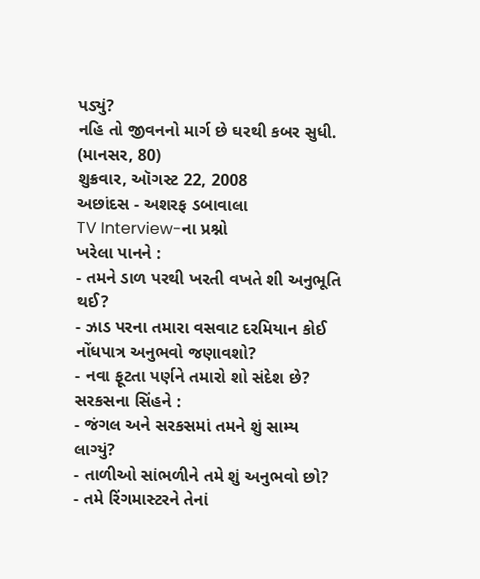પડ્યું?
નહિ તો જીવનનો માર્ગ છે ઘરથી કબર સુધી. (માનસર, 80)
શુક્રવાર, ઑગસ્ટ 22, 2008
અછાંદસ - અશરફ ડબાવાલા
TV Interview-ના પ્રશ્નો
ખરેલા પાનને :
- તમને ડાળ પરથી ખરતી વખતે શી અનુભૂતિ થઈ?
- ઝાડ પરના તમારા વસવાટ દરમિયાન કોઈ નોંધપાત્ર અનુભવો જણાવશો?
- નવા ફૂટતા પર્ણને તમારો શો સંદેશ છે?
સરકસના સિંહને :
- જંગલ અને સરકસમાં તમને શું સામ્ય લાગ્યું?
- તાળીઓ સાંભળીને તમે શું અનુભવો છો?
- તમે રિંગમાસ્ટરને તેનાં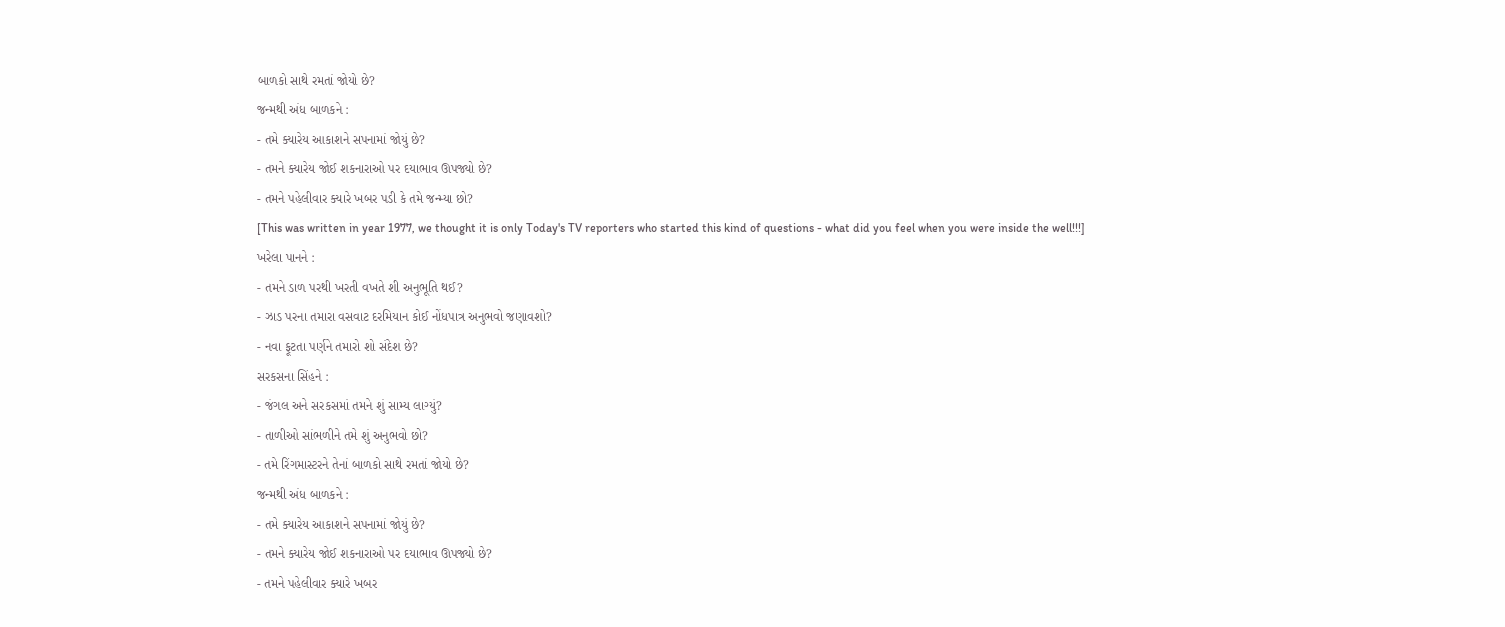બાળકો સાથે રમતાં જોયો છે?
જન્મથી અંધ બાળકને :
- તમે ક્યારેય આકાશને સપનામાં જોયું છે?
- તમને ક્યારેય જોઈ શકનારાઓ પર દયાભાવ ઊપજ્યો છે?
- તમને પહેલીવાર ક્યારે ખબર પડી કે તમે જન્મ્યા છો?
[This was written in year 1977, we thought it is only Today's TV reporters who started this kind of questions - what did you feel when you were inside the well!!!]
ખરેલા પાનને :
- તમને ડાળ પરથી ખરતી વખતે શી અનુભૂતિ થઈ?
- ઝાડ પરના તમારા વસવાટ દરમિયાન કોઈ નોંધપાત્ર અનુભવો જણાવશો?
- નવા ફૂટતા પર્ણને તમારો શો સંદેશ છે?
સરકસના સિંહને :
- જંગલ અને સરકસમાં તમને શું સામ્ય લાગ્યું?
- તાળીઓ સાંભળીને તમે શું અનુભવો છો?
- તમે રિંગમાસ્ટરને તેનાં બાળકો સાથે રમતાં જોયો છે?
જન્મથી અંધ બાળકને :
- તમે ક્યારેય આકાશને સપનામાં જોયું છે?
- તમને ક્યારેય જોઈ શકનારાઓ પર દયાભાવ ઊપજ્યો છે?
- તમને પહેલીવાર ક્યારે ખબર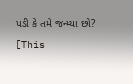પડી કે તમે જન્મ્યા છો?
[This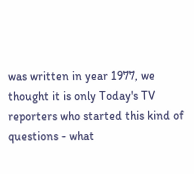was written in year 1977, we thought it is only Today's TV reporters who started this kind of questions - what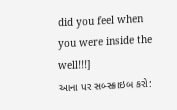did you feel when you were inside the well!!!]
આના પર સબ્સ્ક્રાઇબ કરો: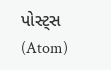પોસ્ટ્સ (Atom)